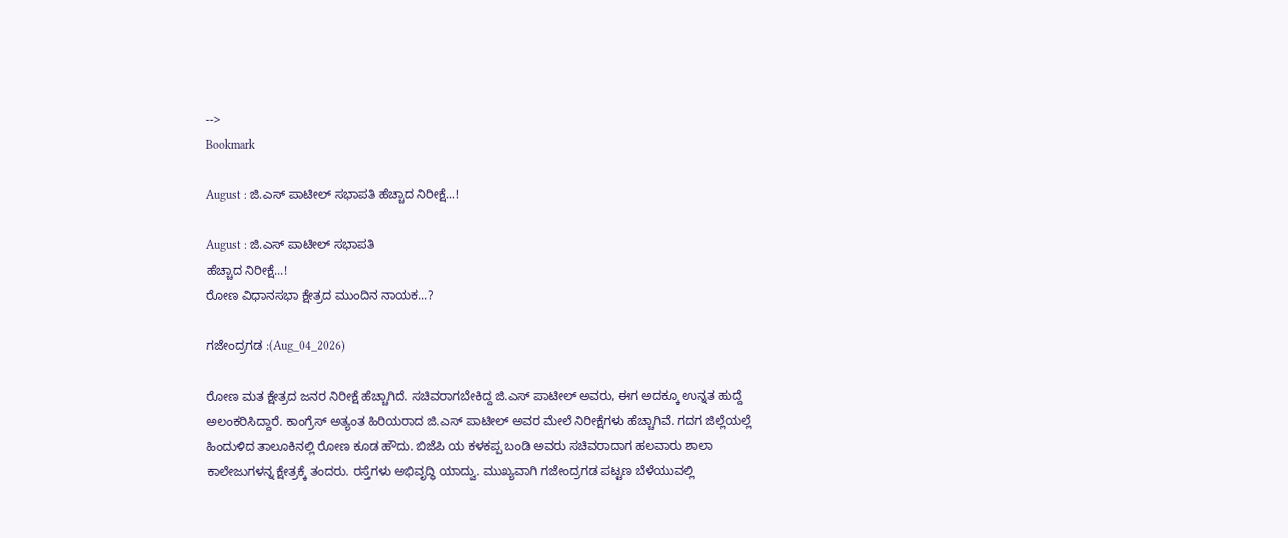-->
Bookmark

August : ಜಿ.ಎಸ್ ಪಾಟೀಲ್ ಸಭಾಪತಿ ಹೆಚ್ಚಾದ ನಿರೀಕ್ಷೆ...!

August : ಜಿ.ಎಸ್ ಪಾಟೀಲ್ ಸಭಾಪತಿ
ಹೆಚ್ಚಾದ ನಿರೀಕ್ಷೆ...!
ರೋಣ ವಿಧಾನಸಭಾ ಕ್ಷೇತ್ರದ ಮುಂದಿನ ನಾಯಕ...?

ಗಜೇಂದ್ರಗಡ :(Aug_04_2026)

ರೋಣ ಮತ ಕ್ಷೇತ್ರದ ಜನರ ನಿರೀಕ್ಷೆ ಹೆಚ್ಚಾಗಿದೆ. ಸಚಿವರಾಗಬೇಕಿದ್ದ ಜಿ.ಎಸ್ ಪಾಟೀಲ್ ಅವರು, ಈಗ ಅದಕ್ಕೂ ಉನ್ನತ ಹುದ್ದೆ ಅಲಂಕರಿಸಿದ್ದಾರೆ. ಕಾಂಗ್ರೆಸ್ ಅತ್ಯಂತ ಹಿರಿಯರಾದ ಜಿ.ಎಸ್ ಪಾಟೀಲ್ ಅವರ ಮೇಲೆ ನಿರೀಕ್ಷೆಗಳು ಹೆಚ್ಚಾಗಿವೆ. ಗದಗ ಜಿಲ್ಲೆಯಲ್ಲೆ ಹಿಂದುಳಿದ ತಾಲೂಕಿನಲ್ಲಿ ರೋಣ ಕೂಡ ಹೌದು. ಬಿಜೆಪಿ ಯ ಕಳಕಪ್ಪ ಬಂಡಿ ಅವರು ಸಚಿವರಾದಾಗ ಹಲವಾರು ಶಾಲಾ ಕಾಲೇಜುಗಳನ್ನ ಕ್ಷೇತ್ರಕ್ಕೆ ತಂದರು. ರಸ್ತೆಗಳು ಅಭಿವೃದ್ಧಿ ಯಾದ್ವು. ಮುಖ್ಯವಾಗಿ ಗಜೇಂದ್ರಗಡ ಪಟ್ಟಣ ಬೆಳೆಯುವಲ್ಲಿ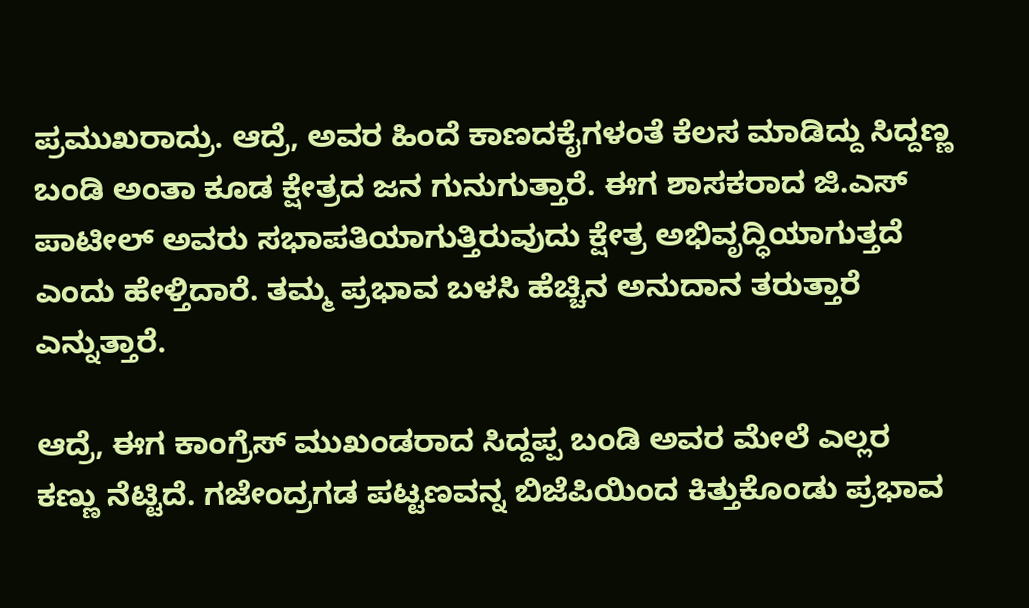ಪ್ರಮುಖರಾದ್ರು. ಆದ್ರೆ, ಅವರ ಹಿಂದೆ ಕಾಣದ‌ಕೈಗಳಂತೆ ಕೆಲಸ ಮಾಡಿದ್ದು ಸಿದ್ದಣ್ಣ ಬಂಡಿ ಅಂತಾ ಕೂಡ ಕ್ಷೇತ್ರದ ಜನ ಗುನುಗುತ್ತಾರೆ. ಈಗ ಶಾಸಕರಾದ ಜಿ.ಎಸ್ ಪಾಟೀಲ್ ಅವರು ಸಭಾಪತಿಯಾಗುತ್ತಿರುವುದು ಕ್ಷೇತ್ರ ಅಭಿವೃದ್ಧಿಯಾಗುತ್ತದೆ ಎಂದು ಹೇಳ್ತಿದಾರೆ. ತಮ್ಮ ಪ್ರಭಾವ ಬಳಸಿ ಹೆಚ್ಚಿನ ಅನುದಾನ ತರುತ್ತಾರೆ ಎನ್ನುತ್ತಾರೆ.

ಆದ್ರೆ, ಈಗ ಕಾಂಗ್ರೆಸ್ ಮುಖಂಡರಾದ ಸಿದ್ದಪ್ಪ ಬಂಡಿ ಅವರ ಮೇಲೆ ಎಲ್ಲರ ಕಣ್ಣು ನೆಟ್ಟಿದೆ. ಗಜೇಂದ್ರಗಡ ಪಟ್ಟಣವನ್ನ ಬಿಜೆಪಿಯಿಂದ ಕಿತ್ತುಕೊಂಡು ಪ್ರಭಾವ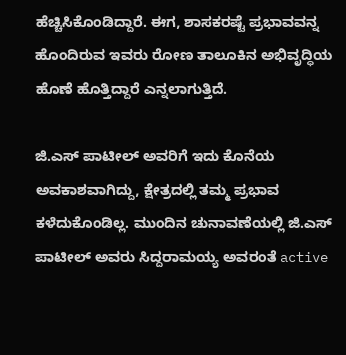ಹೆಚ್ಚಿಸಿಕೊಂಡಿದ್ದಾರೆ. ಈಗ, ಶಾಸಕರಷ್ಟೆ ಪ್ರಭಾವವನ್ನ ಹೊಂದಿರುವ ಇವರು ರೋಣ ತಾಲೂಕಿನ ಅಭಿವೃದ್ಧಿಯ ಹೊಣೆ ಹೊತ್ತಿದ್ದಾರೆ ಎನ್ನಲಾಗುತ್ತಿದೆ.

ಜಿ.ಎಸ್ ಪಾಟೀಲ್ ಅವರಿಗೆ ಇದು ಕೊನೆಯ ಅವಕಾಶವಾಗಿದ್ದು, ಕ್ಷೇತ್ರದಲ್ಲಿ ತಮ್ಮ ಪ್ರಭಾವ ಕಳೆದುಕೊಂಡಿಲ್ಲ. ಮುಂದಿನ ಚುನಾವಣೆಯಲ್ಲಿ ಜಿ.ಎಸ್ ಪಾಟೀಲ್ ಅವರು ಸಿದ್ದರಾಮಯ್ಯ ಅವರಂತೆ active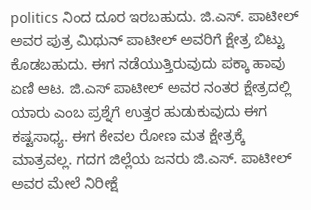politics ನಿಂದ ದೂರ ಇರಬಹುದು. ಜಿ.ಎಸ್. ಪಾಟೀಲ್ ಅವರ ಪುತ್ರ ಮಿಥುನ್ ಪಾಟೀಲ್ ಅವರಿಗೆ ಕ್ಷೇತ್ರ ಬಿಟ್ಟು ಕೊಡಬಹುದು. ಈಗ ನಡೆಯುತ್ತಿರುವುದು ಪಕ್ಕಾ ಹಾವು ಏಣಿ ಆಟ. ಜಿ.ಎಸ್ ಪಾಟೀಲ್ ಅವರ ನಂತರ ಕ್ಷೇತ್ರದಲ್ಲಿ ಯಾರು ಎಂಬ ಪ್ರಶ್ನೆಗೆ ಉತ್ತರ ಹುಡುಕುವುದು ಈಗ ಕಷ್ಟಸಾಧ್ಯ. ಈಗ ಕೇವಲ ರೋಣ ಮತ ಕ್ಷೇತ್ರಕ್ಕೆ ಮಾತ್ರವಲ್ಲ. ಗದಗ ಜಿಲ್ಲೆಯ ಜನರು ಜಿ.ಎಸ್. ಪಾಟೀಲ್ ಅವರ ಮೇಲೆ ನಿರೀಕ್ಷೆ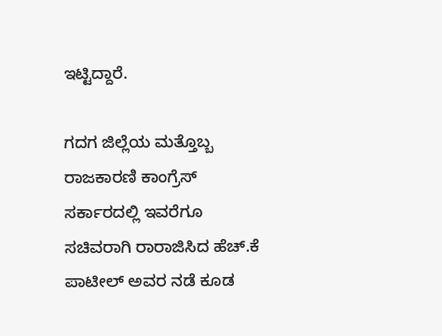ಇಟ್ಟಿದ್ದಾರೆ.

ಗದಗ ಜಿಲ್ಲೆಯ ಮತ್ತೊಬ್ಬ ರಾಜಕಾರಣಿ ಕಾಂಗ್ರೆಸ್ ಸರ್ಕಾರದಲ್ಲಿ ಇವರೆಗೂ ಸಚಿವರಾಗಿ ರಾರಾಜಿಸಿದ ಹೆಚ್.ಕೆ ಪಾಟೀಲ್ ಅವರ ನಡೆ ಕೂಡ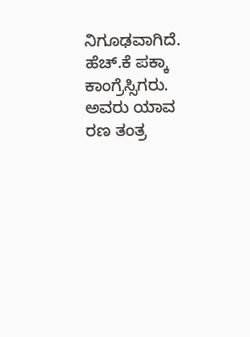ನಿಗೂಢವಾಗಿದೆ. ಹೆಚ್.ಕೆ ಪಕ್ಕಾ ಕಾಂಗ್ರೆಸ್ಸಿಗರು. ಅವರು ಯಾವ ರಣ ತಂತ್ರ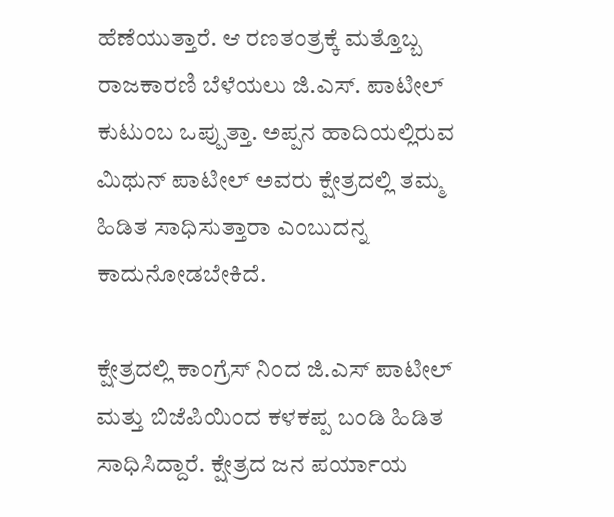ಹೆಣೆಯುತ್ತಾರೆ. ಆ ರಣತಂತ್ರಕ್ಕೆ ಮತ್ತೊಬ್ಬ ರಾಜಕಾರಣಿ ಬೆಳೆಯಲು ಜಿ.ಎಸ್. ಪಾಟೀಲ್ ಕುಟುಂಬ ಒಪ್ಪುತ್ತಾ. ಅಪ್ಪನ‌ ಹಾದಿಯಲ್ಲಿರುವ ಮಿಥುನ್ ಪಾಟೀಲ್ ಅವರು ಕ್ಷೇತ್ರದಲ್ಲಿ ತಮ್ಮ ಹಿಡಿತ ಸಾಧಿಸುತ್ತಾರಾ ಎಂಬುದನ್ನ‌ ಕಾದುನೋಡಬೇಕಿದೆ.

ಕ್ಷೇತ್ರದಲ್ಲಿ ಕಾಂಗ್ರೆಸ್ ನಿಂದ ಜಿ.ಎಸ್ ಪಾಟೀಲ್ ಮತ್ತು ಬಿಜೆಪಿಯಿಂದ ಕಳಕಪ್ಪ ಬಂಡಿ ಹಿಡಿತ ಸಾಧಿಸಿದ್ದಾರೆ. ಕ್ಷೇತ್ರದ ಜನ ಪರ್ಯಾಯ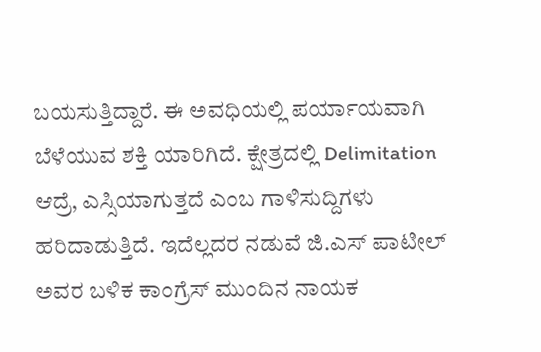ಬಯಸುತ್ತಿದ್ದಾರೆ. ಈ ಅವಧಿಯಲ್ಲಿ ಪರ್ಯಾಯವಾಗಿ ಬೆಳೆಯುವ ಶಕ್ತಿ ಯಾರಿಗಿದೆ. ಕ್ಷೇತ್ರದಲ್ಲಿ Delimitation ಆದ್ರೆ, ಎಸ್ಸಿಯಾಗುತ್ತದೆ ಎಂಬ ಗಾಳಿಸುದ್ದಿಗಳು ಹರಿದಾಡುತ್ತಿದೆ. ಇದೆಲ್ಲದರ ನಡುವೆ ಜಿ.ಎಸ್ ಪಾಟೀಲ್ ಅವರ ಬಳಿಕ ಕಾಂಗ್ರೆಸ್ ಮುಂದಿನ ನಾಯಕ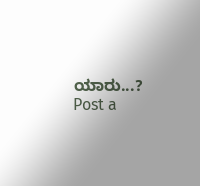ಯಾರು...?
Post a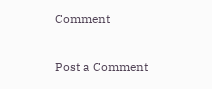Comment

Post a Comment